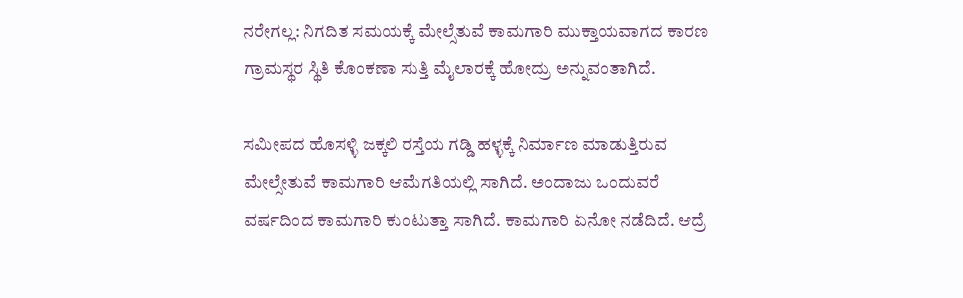ನರೇಗಲ್ಲ: ನಿಗದಿತ ಸಮಯಕ್ಕೆ ಮೇಲ್ಸೆತುವೆ ಕಾಮಗಾರಿ ಮುಕ್ತಾಯವಾಗದ ಕಾರಣ ಗ್ರಾಮಸ್ಥರ ಸ್ಥಿತಿ ಕೊಂಕಣಾ ಸುತ್ತಿ ಮೈಲಾರಕ್ಕೆ ಹೋದ್ರು ಅನ್ನುವಂತಾಗಿದೆ.

ಸಮೀಪದ ಹೊಸಳ್ಳಿ ಜಕ್ಕಲಿ ರಸ್ತೆಯ ಗಡ್ಡಿ ಹಳ್ಳಕ್ಕೆ ನಿರ್ಮಾಣ ಮಾಡುತ್ತಿರುವ ಮೇಲ್ಸೇತುವೆ ಕಾಮಗಾರಿ ಆಮೆಗತಿಯಲ್ಲಿ ಸಾಗಿದೆ. ಅಂದಾಜು ಒಂದುವರೆ ವರ್ಷದಿಂದ ಕಾಮಗಾರಿ ಕುಂಟುತ್ತಾ ಸಾಗಿದೆ. ಕಾಮಗಾರಿ ಏನೋ ನಡೆದಿದೆ. ಆದ್ರೆ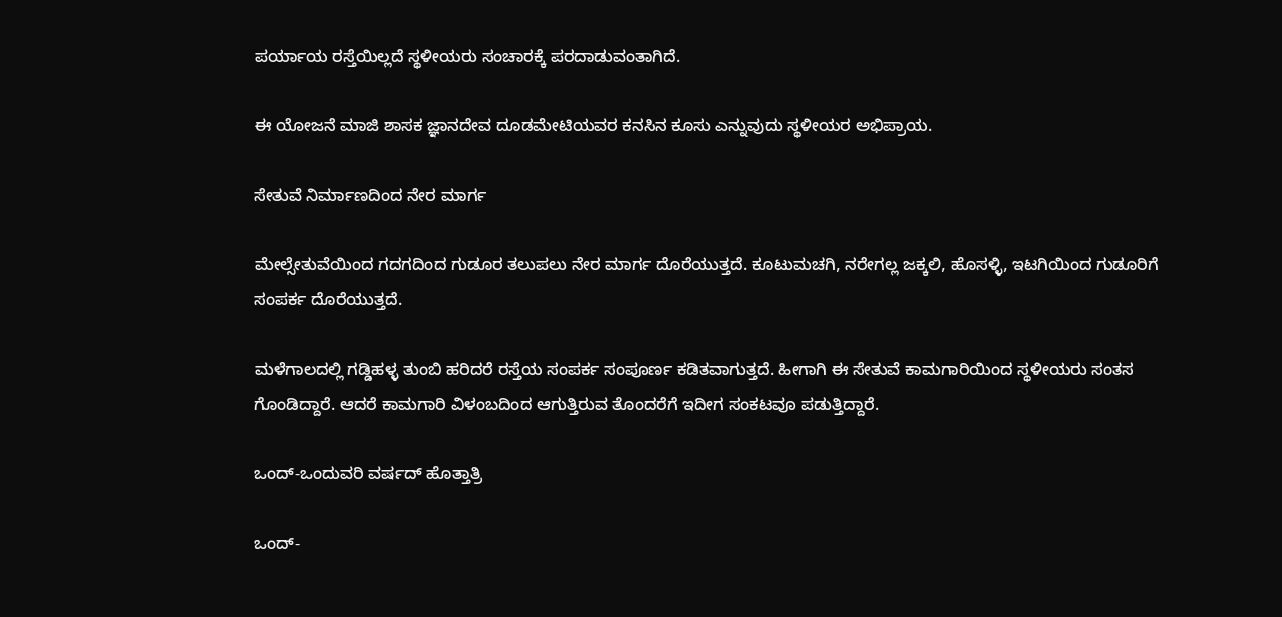ಪರ್ಯಾಯ ರಸ್ತೆಯಿಲ್ಲದೆ ಸ್ಥಳೀಯರು ಸಂಚಾರಕ್ಕೆ ಪರದಾಡುವಂತಾಗಿದೆ.

ಈ ಯೋಜನೆ ಮಾಜಿ ಶಾಸಕ ಜ್ಞಾನದೇವ ದೂಡಮೇಟಿಯವರ ಕನಸಿನ ಕೂಸು ಎನ್ನುವುದು ಸ್ಥಳೀಯರ ಅಭಿಪ್ರಾಯ.

ಸೇತುವೆ ನಿರ್ಮಾಣದಿಂದ ನೇರ ಮಾರ್ಗ

ಮೇಲ್ಸೇತುವೆಯಿಂದ ಗದಗದಿಂದ ಗುಡೂರ ತಲುಪಲು ನೇರ ಮಾರ್ಗ ದೊರೆಯುತ್ತದೆ. ಕೂಟುಮಚಗಿ, ನರೇಗಲ್ಲ ಜಕ್ಕಲಿ, ಹೊಸಳ್ಳಿ, ಇಟಗಿಯಿಂದ ಗುಡೂರಿಗೆ ಸಂಪರ್ಕ ದೊರೆಯುತ್ತದೆ.

ಮಳೆಗಾಲದಲ್ಲಿ ಗಡ್ಡಿಹಳ್ಳ ತುಂಬಿ ಹರಿದರೆ ರಸ್ತೆಯ ಸಂಪರ್ಕ ಸಂಪೂರ್ಣ ಕಡಿತವಾಗುತ್ತದೆ. ಹೀಗಾಗಿ ಈ ಸೇತುವೆ ಕಾಮಗಾರಿಯಿಂದ ಸ್ಥಳೀಯರು ಸಂತಸ ಗೊಂಡಿದ್ದಾರೆ. ಆದರೆ ಕಾಮಗಾರಿ ವಿಳಂಬದಿಂದ ಆಗುತ್ತಿರುವ ತೊಂದರೆಗೆ ಇದೀಗ ಸಂಕಟವೂ ಪಡುತ್ತಿದ್ದಾರೆ.

ಒಂದ್-ಒಂದುವರಿ ವರ್ಷದ್ ಹೊತ್ತಾತ್ರಿ

ಒಂದ್-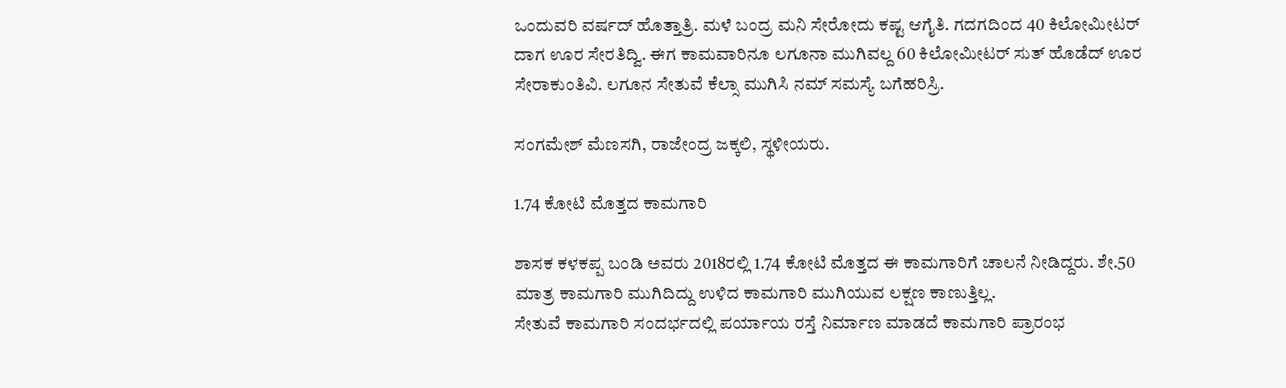ಒಂದುವರಿ ವರ್ಷದ್ ಹೊತ್ತಾತ್ರಿ. ಮಳೆ ಬಂದ್ರ ಮನಿ ಸೇರೋದು ಕಷ್ಟ ಆಗೈತಿ. ಗದಗದಿಂದ 40 ಕಿಲೋಮೀಟರ್ ದಾಗ ಊರ ಸೇರತಿದ್ವಿ. ಈಗ ಕಾಮವಾರಿನೂ ಲಗೂನಾ ಮುಗಿವಲ್ದ 60 ಕಿಲೋಮೀಟರ್ ಸುತ್ ಹೊಡೆದ್ ಊರ ಸೇರಾಕುಂತಿವಿ. ಲಗೂನ ಸೇತುವೆ ಕೆಲ್ಸಾ ಮುಗಿಸಿ ನಮ್ ಸಮಸ್ಯೆ ಬಗೆಹರಿಸ್ರಿ.

ಸಂಗಮೇಶ್ ಮೆಣಸಗಿ, ರಾಜೇಂದ್ರ ಜಕ್ಕಲಿ, ಸ್ಥಳೀಯರು.

1.74 ಕೋಟಿ ಮೊತ್ತದ ಕಾಮಗಾರಿ

ಶಾಸಕ ಕಳಕಪ್ಪ ಬಂಡಿ ಅವರು 2018ರಲ್ಲಿ 1.74 ಕೋಟಿ ಮೊತ್ತದ ಈ ಕಾಮಗಾರಿಗೆ ಚಾಲನೆ ನೀಡಿದ್ದರು. ಶೇ.50 ಮಾತ್ರ ಕಾಮಗಾರಿ ಮುಗಿದಿದ್ದು ಉಳಿದ ಕಾಮಗಾರಿ ಮುಗಿಯುವ ಲಕ್ಷಣ ಕಾಣುತ್ತಿಲ್ಲ.
ಸೇತುವೆ ಕಾಮಗಾರಿ ಸಂದರ್ಭದಲ್ಲಿ ಪರ್ಯಾಯ ರಸ್ತೆ ನಿರ್ಮಾಣ ಮಾಡದೆ ಕಾಮಗಾರಿ ಪ್ರಾರಂಭ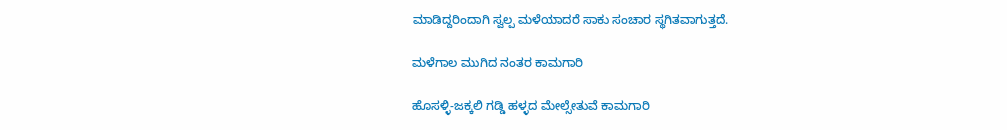ಮಾಡಿದ್ದರಿಂದಾಗಿ ಸ್ವಲ್ಪ ಮಳೆಯಾದರೆ ಸಾಕು ಸಂಚಾರ ಸ್ಥಗಿತವಾಗುತ್ತದೆ.

ಮಳೆಗಾಲ ಮುಗಿದ ನಂತರ ಕಾಮಗಾರಿ

ಹೊಸಳ್ಳಿ-ಜಕ್ಕಲಿ ಗಡ್ಡಿ ಹಳ್ಳದ ಮೇಲ್ಸೇತುವೆ ಕಾಮಗಾರಿ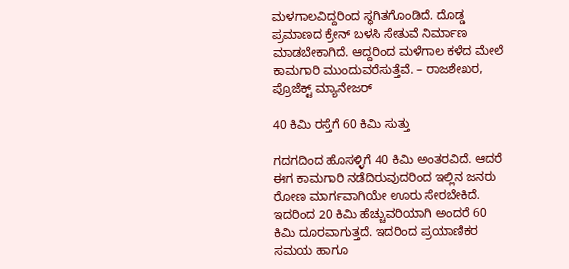ಮಳಗಾಲವಿದ್ದರಿಂದ ಸ್ಥಗಿತಗೊಂಡಿದೆ. ದೊಡ್ಡ ಪ್ರಮಾಣದ ಕ್ರೇನ್ ಬಳಸಿ ಸೇತುವೆ ನಿರ್ಮಾಣ ಮಾಡಬೇಕಾಗಿದೆ. ಆದ್ದರಿಂದ ಮಳೆಗಾಲ ಕಳೆದ ಮೇಲೆ ಕಾಮಗಾರಿ ಮುಂದುವರೆಸುತ್ತೆವೆ. – ರಾಜಶೇಖರ, ಪ್ರೊಜೆಕ್ಟ್ ಮ್ಯಾನೇಜರ್

40 ಕಿಮಿ ರಸ್ತೆಗೆ 60 ಕಿಮಿ ಸುತ್ತು

ಗದಗದಿಂದ ಹೊಸಳ್ಳಿಗೆ 40 ಕಿಮಿ ಅಂತರವಿದೆ. ಆದರೆ ಈಗ ಕಾಮಗಾರಿ ನಡೆದಿರುವುದರಿಂದ ಇಲ್ಲಿನ ಜನರು ರೋಣ ಮಾರ್ಗವಾಗಿಯೇ ಊರು ಸೇರಬೇಕಿದೆ. ಇದರಿಂದ 20 ಕಿಮಿ ಹೆಚ್ಚುವರಿಯಾಗಿ ಅಂದರೆ 60 ಕಿಮಿ ದೂರವಾಗುತ್ತದೆ. ಇದರಿಂದ ಪ್ರಯಾಣಿಕರ ಸಮಯ ಹಾಗೂ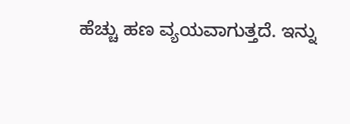ಹೆಚ್ಚು ಹಣ ವ್ಯಯವಾಗುತ್ತದೆ. ಇನ್ನು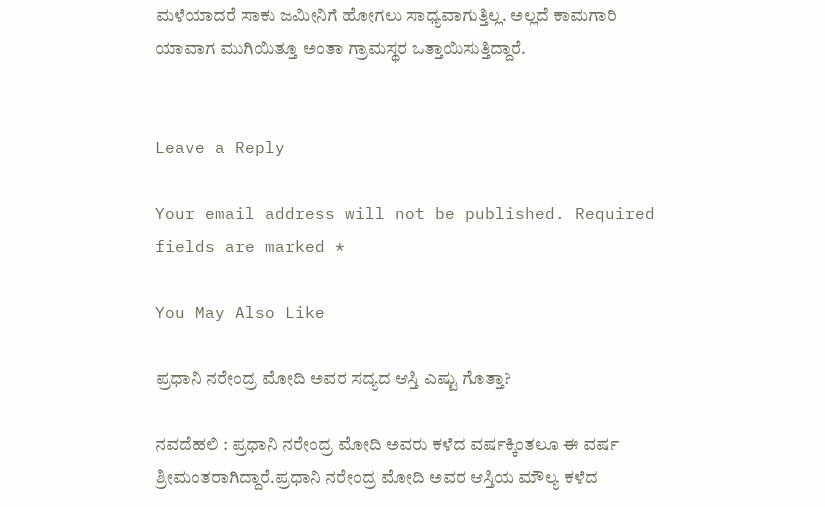ಮಳೆಯಾದರೆ ಸಾಕು ಜಮೀನಿಗೆ ಹೋಗಲು ಸಾಧ್ಯವಾಗುತ್ತಿಲ್ಲ. ಅಲ್ಲದೆ ಕಾಮಗಾರಿ ಯಾವಾಗ ಮುಗಿಯಿತ್ತೂ ಅಂತಾ ಗ್ರಾಮಸ್ಥರ ಒತ್ತಾಯಿಸುತ್ತಿದ್ದಾರೆ.


Leave a Reply

Your email address will not be published. Required fields are marked *

You May Also Like

ಪ್ರಧಾನಿ ನರೇಂದ್ರ ಮೋದಿ ಅವರ ಸದ್ಯದ ಆಸ್ತಿ ಎಷ್ಟು ಗೊತ್ತಾ?

ನವದೆಹಲಿ : ಪ್ರಧಾನಿ ನರೇಂದ್ರ ಮೋದಿ ಅವರು ಕಳೆದ ವರ್ಷಕ್ಕಿಂತಲೂ ಈ ವರ್ಷ ಶ್ರೀಮಂತರಾಗಿದ್ದಾರೆ.ಪ್ರಧಾನಿ ನರೇಂದ್ರ ಮೋದಿ ಅವರ ಆಸ್ತಿಯ ಮೌಲ್ಯ ಕಳೆದ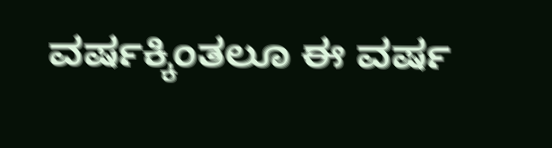ವರ್ಷಕ್ಕಿಂತಲೂ ಈ ವರ್ಷ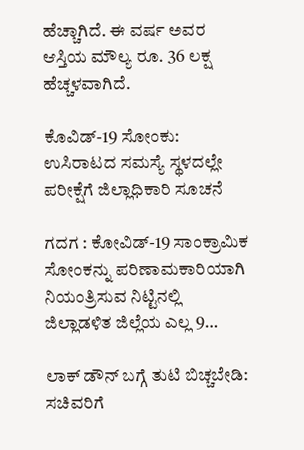ಹೆಚ್ಚಾಗಿದೆ. ಈ ವರ್ಷ ಅವರ ಆಸ್ತಿಯ ಮೌಲ್ಯ ರೂ. 36 ಲಕ್ಷ ಹೆಚ್ಚಳವಾಗಿದೆ.

ಕೊವಿಡ್-19 ಸೋಂಕು: ಉಸಿರಾಟದ ಸಮಸ್ಯೆ ಸ್ಥಳದಲ್ಲೇ ಪರೀಕ್ಷೆಗೆ ಜಿಲ್ಲಾಧಿಕಾರಿ ಸೂಚನೆ

ಗದಗ : ಕೋವಿಡ್-19 ಸಾಂಕ್ರಾಮಿಕ ಸೋಂಕನ್ನು ಪರಿಣಾಮಕಾರಿಯಾಗಿ ನಿಯಂತ್ರಿಸುವ ನಿಟ್ಟಿನಲ್ಲಿ ಜಿಲ್ಲಾಡಳಿತ ಜಿಲ್ಲೆಯ ಎಲ್ಲ 9…

ಲಾಕ್ ಡೌನ್ ಬಗ್ಗೆ ತುಟಿ ಬಿಚ್ಚಬೇಡಿ: ಸಚಿವರಿಗೆ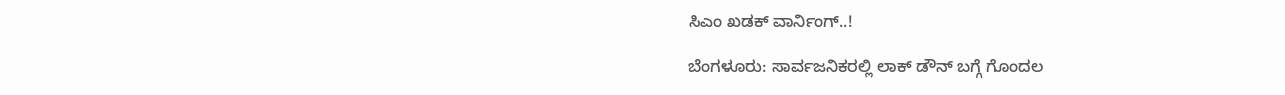ಸಿಎಂ ಖಡಕ್ ವಾರ್ನಿಂಗ್..!

ಬೆಂಗಳೂರು: ಸಾರ್ವಜನಿಕರಲ್ಲಿ ಲಾಕ್ ಡೌನ್ ಬಗ್ಗೆ ಗೊಂದಲ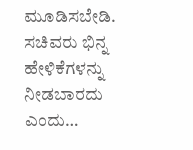ಮೂಡಿಸಬೇಡಿ. ಸಚಿವರು ಭಿನ್ನ ಹೇಳಿಕೆಗಳನ್ನು ನೀಡಬಾರದು ಎಂದು…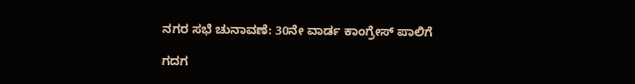ನಗರ ಸಭೆ ಚುನಾವಣೆ: 30ನೇ ವಾರ್ಡ ಕಾಂಗ್ರೇಸ್ ಪಾಲಿಗೆ

ಗದಗ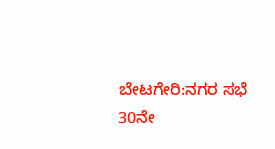ಬೇಟಗೇರಿ:ನಗರ ಸಭೆ 30ನೇ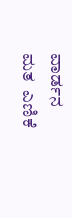ವಾರ್ಡನ ಮತ  ಎಣಿಕೆ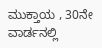ಮುಕ್ತಾಯ , 30ನೇ  ವಾರ್ಡನಲ್ಲಿ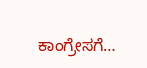ಕಾಂಗ್ರೇಸಗೆ…